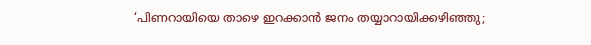‘പിണറായിയെ താഴെ ഇറക്കാൻ ജനം തയ്യാറായിക്കഴിഞ്ഞു;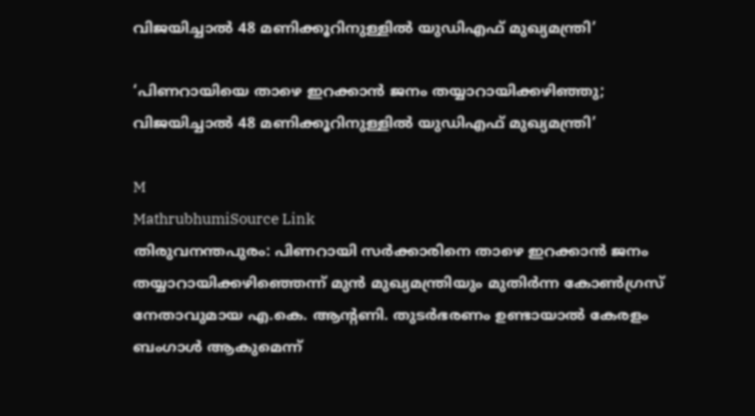വിജയിച്ചാൽ 48 മണിക്കൂറിനുള്ളിൽ യുഡിഎഫ് മുഖ്യമന്ത്രി’

‘പിണറായിയെ താഴെ ഇറക്കാൻ ജനം തയ്യാറായിക്കഴിഞ്ഞു; വിജയിച്ചാൽ 48 മണിക്കൂറിനുള്ളിൽ യുഡിഎഫ് മുഖ്യമന്ത്രി’

M
MathrubhumiSource Link
തിരുവനന്തപുരം: പിണറായി സർക്കാരിനെ താഴെ ഇറക്കാൻ ജനം തയ്യാറായിക്കഴിഞ്ഞെന്ന് മുൻ മുഖ്യമന്ത്രിയും മുതിർന്ന കോൺഗ്രസ് നേതാവുമായ എ.കെ. ആന്റണി. തുടർഭരണം ഉണ്ടായാൽ കേരളം ബംഗാൾ ആകുമെന്ന്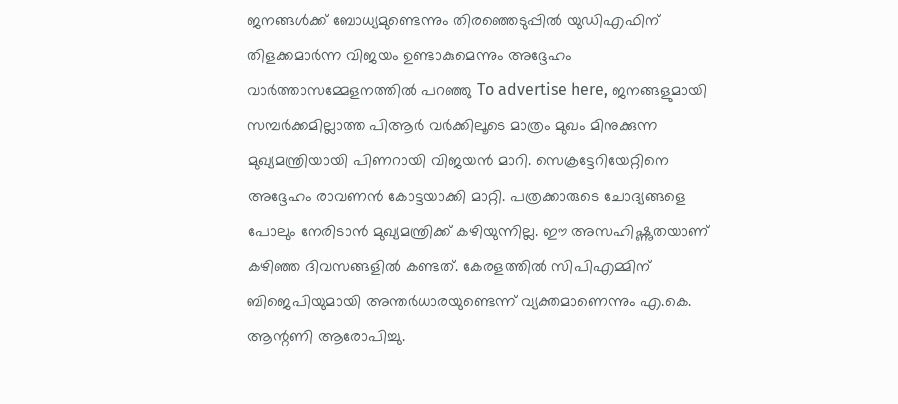ജനങ്ങൾക്ക് ബോധ്യമുണ്ടെന്നും തിരഞ്ഞെടുപ്പിൽ യുഡിഎഫിന് തിളക്കമാർന്ന വിജയം ഉണ്ടാകുമെന്നും അദ്ദേഹം വാർത്താസമ്മേളനത്തിൽ പറഞ്ഞു To advertise here, ജനങ്ങളുമായി സമ്പർക്കമില്ലാത്ത പിആർ വർക്കിലൂടെ മാത്രം മുഖം മിനുക്കുന്ന മുഖ്യമന്ത്രിയായി പിണറായി വിജയൻ മാറി. സെക്രട്ടേറിയേറ്റിനെ അദ്ദേഹം രാവണൻ കോട്ടയാക്കി മാറ്റി. പത്രക്കാരുടെ ചോദ്യങ്ങളെ പോലും നേരിടാൻ മുഖ്യമന്ത്രിക്ക് കഴിയുന്നില്ല. ഈ അസഹിഷ്ണുതയാണ് കഴിഞ്ഞ ദിവസങ്ങളിൽ കണ്ടത്. കേരളത്തിൽ സിപിഎമ്മിന് ബിജെപിയുമായി അന്തർധാരയുണ്ടെന്ന് വ്യക്തമാണെന്നും എ.കെ. ആന്റണി ആരോപിച്ചു.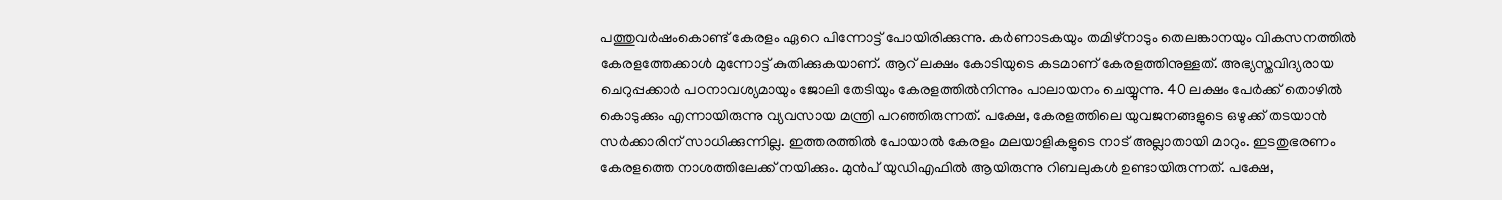പത്തുവർഷംകൊണ്ട് കേരളം ഏറെ പിന്നോട്ട് പോയിരിക്കുന്നു. കർണാടകയും തമിഴ്നാടും തെലങ്കാനയും വികസനത്തിൽ കേരളത്തേക്കാൾ മുന്നോട്ട് കുതിക്കുകയാണ്. ആറ് ലക്ഷം കോടിയുടെ കടമാണ് കേരളത്തിനുള്ളത്. അഭ്യസ്തവിദ്യരായ ചെറുപ്പക്കാർ പഠനാവശ്യമായും ജോലി തേടിയും കേരളത്തിൽനിന്നും പാലായനം ചെയ്യുന്നു. 40 ലക്ഷം പേർക്ക് തൊഴിൽ കൊടുക്കും എന്നായിരുന്നു വ്യവസായ മന്ത്രി പറഞ്ഞിരുന്നത്. പക്ഷേ, കേരളത്തിലെ യുവജനങ്ങളുടെ ഒഴുക്ക് തടയാൻ സർക്കാരിന് സാധിക്കുന്നില്ല. ഇത്തരത്തിൽ പോയാൽ കേരളം മലയാളികളുടെ നാട് അല്ലാതായി മാറും. ഇടതുഭരണം കേരളത്തെ നാശത്തിലേക്ക് നയിക്കും. മുൻപ് യുഡിഎഫിൽ ആയിരുന്നു റിബലുകൾ ഉണ്ടായിരുന്നത്. പക്ഷേ,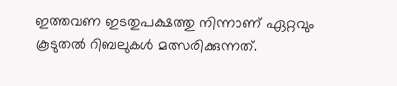ഇത്തവണ ഇടതുപക്ഷത്തു നിന്നാണ് ഏറ്റവും കൂടുതൽ റിബലുകൾ മത്സരിക്കുന്നത്.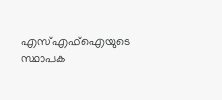എസ്എഫ്‌ഐയുടെ സ്ഥാപക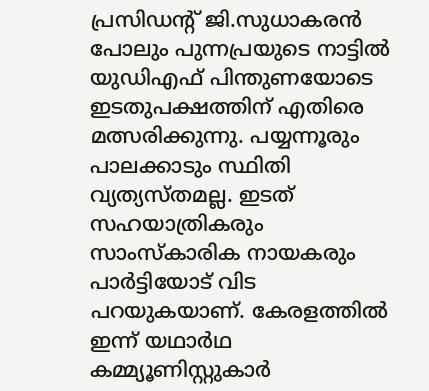പ്രസിഡന്റ് ജി.സുധാകരൻ പോലും പുന്നപ്രയുടെ നാട്ടിൽ യുഡിഎഫ് പിന്തുണയോടെ ഇടതുപക്ഷത്തിന് എതിരെ മത്സരിക്കുന്നു. പയ്യന്നൂരും പാലക്കാടും സ്ഥിതി വ്യത്യസ്തമല്ല. ഇടത് സഹയാത്രികരും സാംസ്‌കാരിക നായകരും പാർട്ടിയോട് വിട പറയുകയാണ്. കേരളത്തിൽ ഇന്ന് യഥാർഥ കമ്മ്യൂണിസ്റ്റുകാർ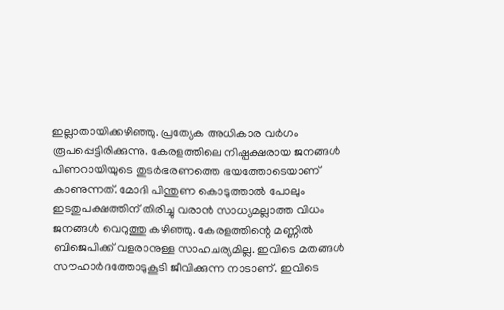ഇല്ലാതായിക്കഴിഞ്ഞു. പ്രത്യേക അധികാര വർഗം രൂപപ്പെട്ടിരിക്കുന്നു. കേരളത്തിലെ നിഷ്പക്ഷരായ ജനങ്ങൾ പിണറായിയുടെ തുടർഭരണത്തെ ഭയത്തോടെയാണ് കാണുന്നത്. മോദി പിന്തുണ കൊടുത്താൽ പോലും ഇടതുപക്ഷത്തിന് തിരിച്ചു വരാൻ സാധ്യമല്ലാത്ത വിധം ജനങ്ങൾ വെറുത്തു കഴിഞ്ഞു. കേരളത്തിന്റെ മണ്ണിൽ ബിജെപിക്ക് വളരാനുള്ള സാഹചര്യമില്ല. ഇവിടെ മതങ്ങൾ സൗഹാർദത്തോടുകൂടി ജീവിക്കുന്ന നാടാണ്. ഇവിടെ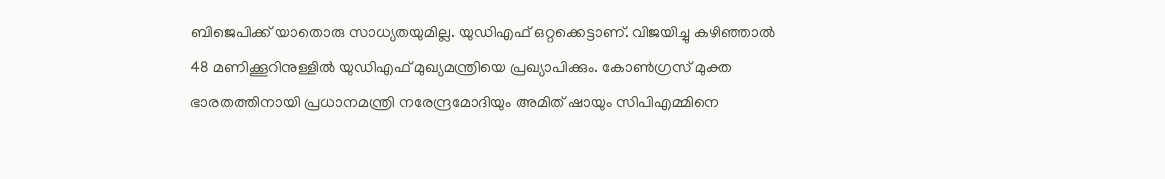ബിജെപിക്ക് യാതൊരു സാധ്യതയുമില്ല. യുഡിഎഫ് ഒറ്റക്കെട്ടാണ്. വിജയിച്ചു കഴിഞ്ഞാൽ 48 മണിക്കൂറിനുള്ളിൽ യുഡിഎഫ് മുഖ്യമന്ത്രിയെ പ്രഖ്യാപിക്കും. കോൺഗ്രസ് മുക്ത ഭാരതത്തിനായി പ്രധാനമന്ത്രി നരേന്ദ്രമോദിയും അമിത് ഷായും സിപിഎമ്മിനെ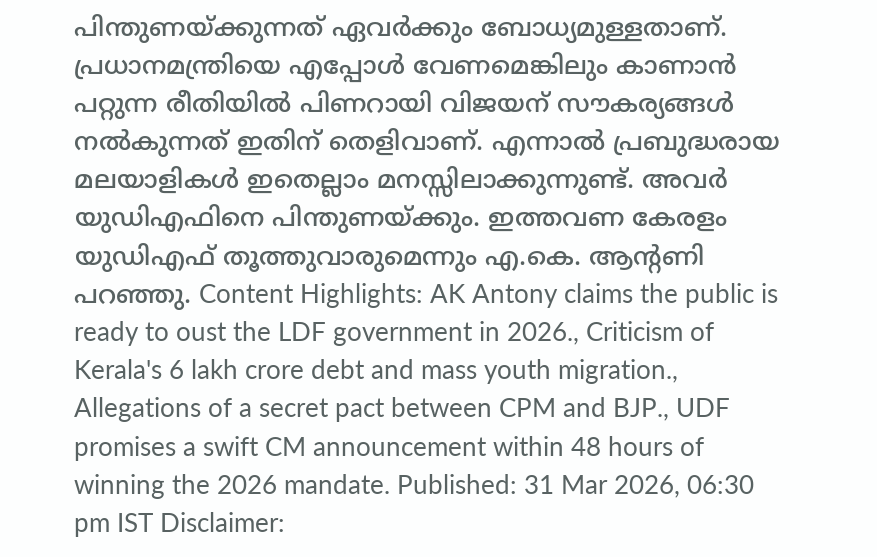പിന്തുണയ്ക്കുന്നത് ഏവർക്കും ബോധ്യമുള്ളതാണ്. പ്രധാനമന്ത്രിയെ എപ്പോൾ വേണമെങ്കിലും കാണാൻ പറ്റുന്ന രീതിയിൽ പിണറായി വിജയന് സൗകര്യങ്ങൾ നൽകുന്നത് ഇതിന് തെളിവാണ്. എന്നാൽ പ്രബുദ്ധരായ മലയാളികൾ ഇതെല്ലാം മനസ്സിലാക്കുന്നുണ്ട്. അവർ യുഡിഎഫിനെ പിന്തുണയ്ക്കും. ഇത്തവണ കേരളം യുഡിഎഫ് തൂത്തുവാരുമെന്നും എ.കെ. ആന്റണി പറഞ്ഞു. Content Highlights: AK Antony claims the public is ready to oust the LDF government in 2026., Criticism of Kerala's 6 lakh crore debt and mass youth migration., Allegations of a secret pact between CPM and BJP., UDF promises a swift CM announcement within 48 hours of winning the 2026 mandate. Published: 31 Mar 2026, 06:30 pm IST Disclaimer: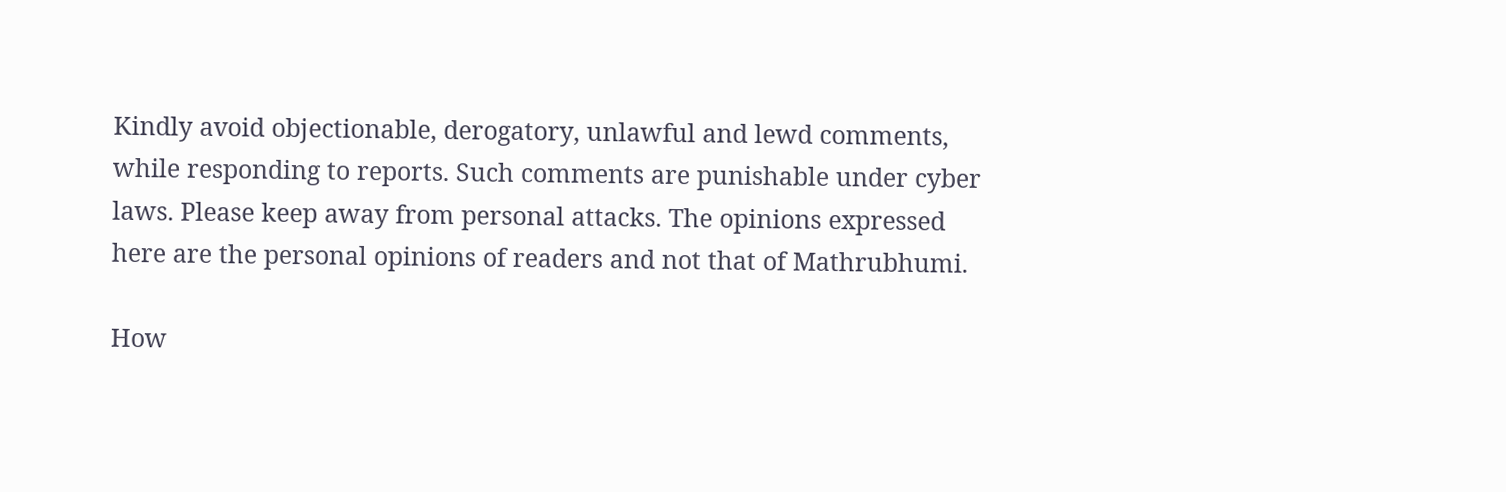Kindly avoid objectionable, derogatory, unlawful and lewd comments, while responding to reports. Such comments are punishable under cyber laws. Please keep away from personal attacks. The opinions expressed here are the personal opinions of readers and not that of Mathrubhumi.

How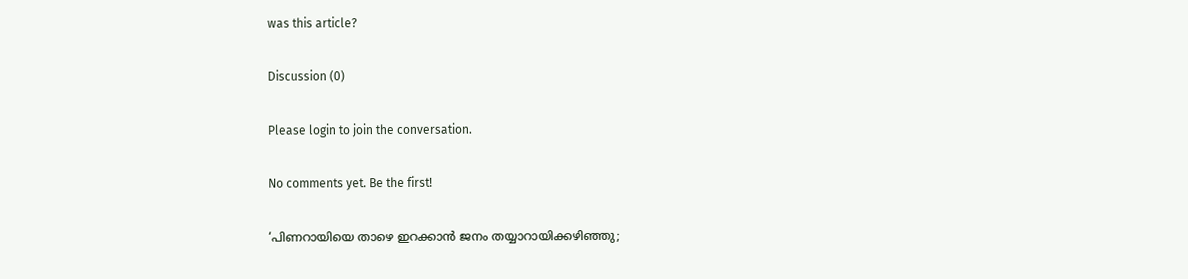was this article?

Discussion (0)

Please login to join the conversation.

No comments yet. Be the first!

‘പിണറായിയെ താഴെ ഇറക്കാൻ ജനം തയ്യാറായിക്കഴിഞ്ഞു;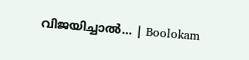വിജയിച്ചാൽ… | Boolokam